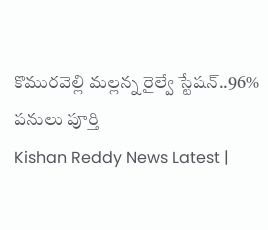కొమురవెల్లి మల్లన్న రైల్వే స్టేషన్..96% పనులు పూర్తి
Kishan Reddy News Latest |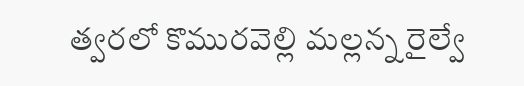త్వరలో కొమురవెల్లి మల్లన్న రైల్వే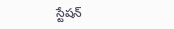స్టేషన్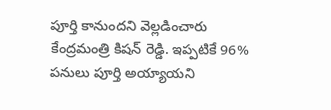పూర్తి కానుందని వెల్లడించారు కేంద్రమంత్రి కిషన్ రెడ్డి. ఇప్పటికే 96% పనులు పూర్తి అయ్యాయని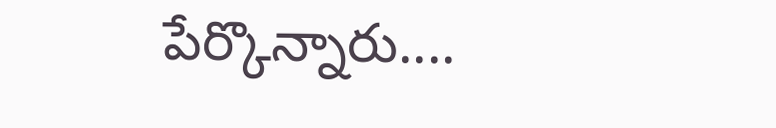పేర్కొన్నారు....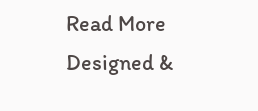Read More
Designed &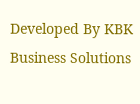Developed By KBK Business Solutions